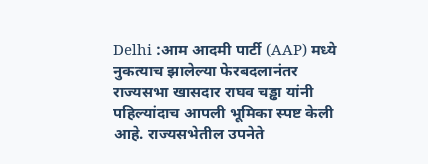Delhi :आम आदमी पार्टी (AAP) मध्ये नुकत्याच झालेल्या फेरबदलानंतर राज्यसभा खासदार राघव चड्ढा यांनी पहिल्यांदाच आपली भूमिका स्पष्ट केली आहे. राज्यसभेतील उपनेते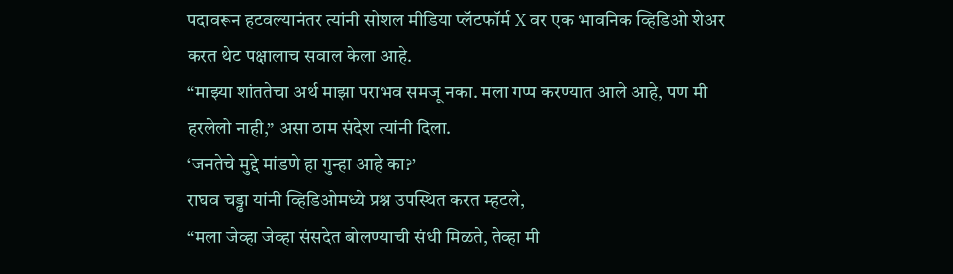पदावरून हटवल्यानंतर त्यांनी सोशल मीडिया प्लॅटफॉर्म X वर एक भावनिक व्हिडिओ शेअर करत थेट पक्षालाच सवाल केला आहे.
“माझ्या शांततेचा अर्थ माझा पराभव समजू नका. मला गप्प करण्यात आले आहे, पण मी हरलेलो नाही,” असा ठाम संदेश त्यांनी दिला.
‘जनतेचे मुद्दे मांडणे हा गुन्हा आहे का?’
राघव चड्ढा यांनी व्हिडिओमध्ये प्रश्न उपस्थित करत म्हटले,
“मला जेव्हा जेव्हा संसदेत बोलण्याची संधी मिळते, तेव्हा मी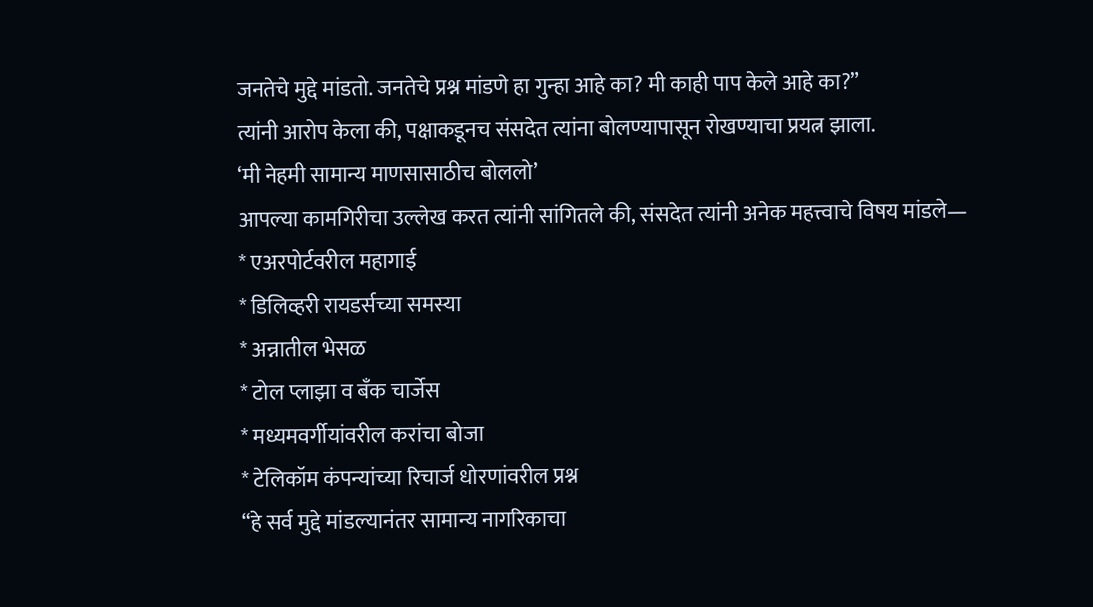जनतेचे मुद्दे मांडतो. जनतेचे प्रश्न मांडणे हा गुन्हा आहे का? मी काही पाप केले आहे का?”
त्यांनी आरोप केला की, पक्षाकडूनच संसदेत त्यांना बोलण्यापासून रोखण्याचा प्रयत्न झाला.
‘मी नेहमी सामान्य माणसासाठीच बोललो’
आपल्या कामगिरीचा उल्लेख करत त्यांनी सांगितले की, संसदेत त्यांनी अनेक महत्त्वाचे विषय मांडले—
* एअरपोर्टवरील महागाई
* डिलिव्हरी रायडर्सच्या समस्या
* अन्नातील भेसळ
* टोल प्लाझा व बँक चार्जेस
* मध्यमवर्गीयांवरील करांचा बोजा
* टेलिकॉम कंपन्यांच्या रिचार्ज धोरणांवरील प्रश्न
“हे सर्व मुद्दे मांडल्यानंतर सामान्य नागरिकाचा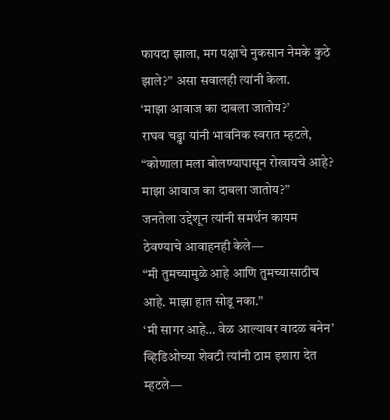फायदा झाला, मग पक्षाचे नुकसान नेमके कुठे झाले?” असा सवालही त्यांनी केला.
‘माझा आवाज का दाबला जातोय?’
राघव चड्ढा यांनी भावनिक स्वरात म्हटले,
“कोणाला मला बोलण्यापासून रोखायचे आहे? माझा आवाज का दाबला जातोय?”
जनतेला उद्देशून त्यांनी समर्थन कायम ठेवण्याचे आवाहनही केले—
“मी तुमच्यामुळे आहे आणि तुमच्यासाठीच आहे. माझा हात सोडू नका.”
‘मी सागर आहे… वेळ आल्यावर वादळ बनेन’
व्हिडिओच्या शेवटी त्यांनी ठाम इशारा देत म्हटले—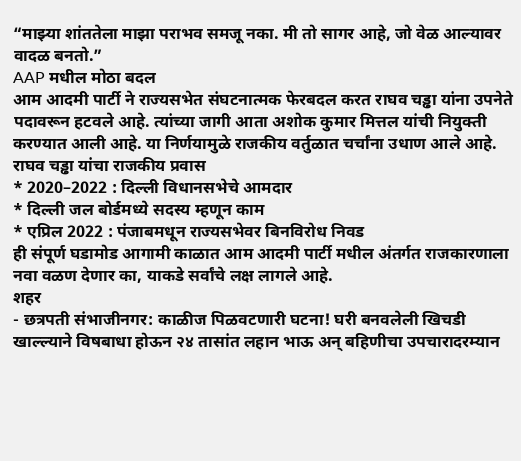“माझ्या शांततेला माझा पराभव समजू नका. मी तो सागर आहे, जो वेळ आल्यावर वादळ बनतो.”
AAP मधील मोठा बदल
आम आदमी पार्टी ने राज्यसभेत संघटनात्मक फेरबदल करत राघव चड्ढा यांना उपनेते पदावरून हटवले आहे. त्यांच्या जागी आता अशोक कुमार मित्तल यांची नियुक्ती करण्यात आली आहे. या निर्णयामुळे राजकीय वर्तुळात चर्चांना उधाण आले आहे.
राघव चड्ढा यांचा राजकीय प्रवास
* 2020–2022 : दिल्ली विधानसभेचे आमदार
* दिल्ली जल बोर्डमध्ये सदस्य म्हणून काम
* एप्रिल 2022 : पंजाबमधून राज्यसभेवर बिनविरोध निवड
ही संपूर्ण घडामोड आगामी काळात आम आदमी पार्टी मधील अंतर्गत राजकारणाला नवा वळण देणार का, याकडे सर्वांचे लक्ष लागले आहे.
शहर
- छत्रपती संभाजीनगर: काळीज पिळवटणारी घटना! घरी बनवलेली खिचडी खाल्ल्याने विषबाधा होऊन २४ तासांत लहान भाऊ अन् बहिणीचा उपचारादरम्यान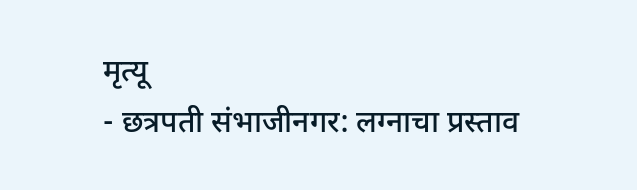मृत्यू
- छत्रपती संभाजीनगर: लग्नाचा प्रस्ताव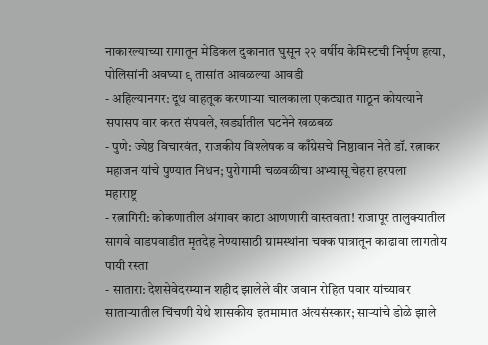नाकारल्याच्या रागातून मेडिकल दुकानात घुसून २२ वर्षीय केमिस्टची निर्घृण हत्या, पोलिसांनी अवघ्या ९ तासांत आवळल्या आवडी
- अहिल्यानगर: दूध वाहतूक करणाऱ्या चालकाला एकट्यात गाठून कोयत्याने सपासप वार करत संपवले, खर्ड्यातील घटनेने खळबळ
- पुणे: ज्येष्ठ विचारवंत, राजकीय विश्लेषक व काँग्रेसचे निष्ठावान नेते डॉ. रत्नाकर महाजन यांचे पुण्यात निधन; पुरोगामी चळवळीचा अभ्यासू चेहरा हरपला
महाराष्ट्र
- रत्नागिरी: कोकणातील अंगावर काटा आणणारी वास्तवता! राजापूर तालुक्यातील सागवे वाडपवाडीत मृतदेह नेण्यासाठी ग्रामस्थांना चक्क पात्रातून काढावा लागतोय पायी रस्ता
- सातारा: देशसेवेदरम्यान शहीद झालेले वीर जवान रोहित पवार यांच्यावर साताऱ्यातील चिंचणी येथे शासकीय इतमामात अंत्यसंस्कार; साऱ्यांचे डोळे झाले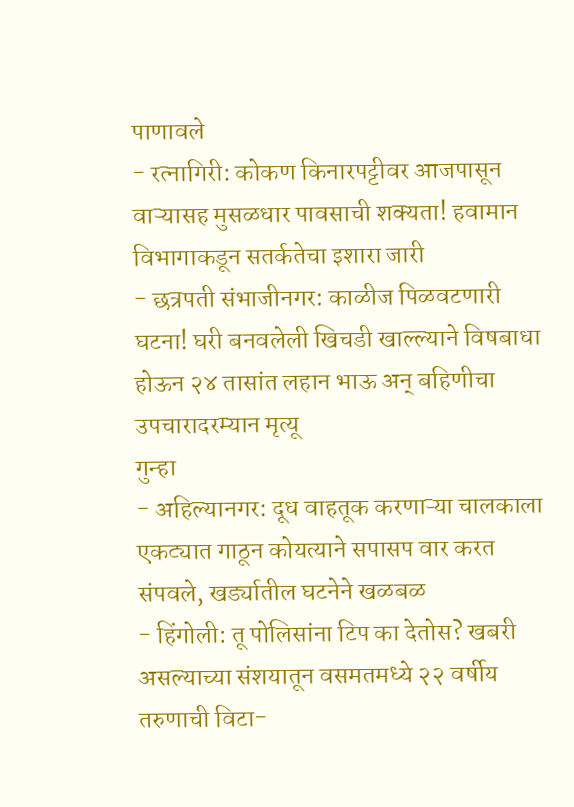पाणावले
- रत्नागिरी: कोकण किनारपट्टीवर आजपासून वाऱ्यासह मुसळधार पावसाची शक्यता! हवामान विभागाकडून सतर्कतेचा इशारा जारी
- छत्रपती संभाजीनगर: काळीज पिळवटणारी घटना! घरी बनवलेली खिचडी खाल्ल्याने विषबाधा होऊन २४ तासांत लहान भाऊ अन् बहिणीचा उपचारादरम्यान मृत्यू
गुन्हा
- अहिल्यानगर: दूध वाहतूक करणाऱ्या चालकाला एकट्यात गाठून कोयत्याने सपासप वार करत संपवले, खर्ड्यातील घटनेने खळबळ
- हिंगोली: तू पोलिसांना टिप का देतोस? खबरी असल्याच्या संशयातून वसमतमध्ये २२ वर्षीय तरुणाची विटा-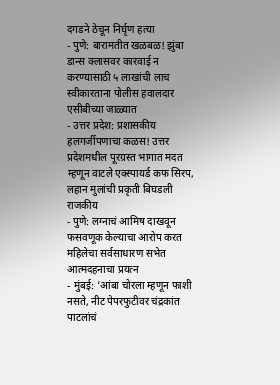दगडने ठेचून निर्घृण हत्या
- पुणे: बारामतीत खळबळ! झुंबा डान्स क्लासवर कारवाई न करण्यासाठी ५ लाखांची लाच स्वीकारताना पोलीस हवालदार एसीबीच्या जाळ्यात
- उत्तर प्रदेश: प्रशासकीय हलगर्जीपणाचा कळस! उत्तर प्रदेशमधील पूरग्रस्त भागात मदत म्हणून वाटले एक्स्पायर्ड कफ सिरप, लहान मुलांची प्रकृती बिघडली
राजकीय
- पुणे: लग्नाचं आमिष दाखवून फसवणूक केल्याचा आरोप करत महिलेचा सर्वसाधारण सभेत आत्मदहनाचा प्रयत्न
- मुंबई: 'आंबा चोरला म्हणून फाशी नसते, नीट पेपरफुटीवर चंद्रकांत पाटलांचं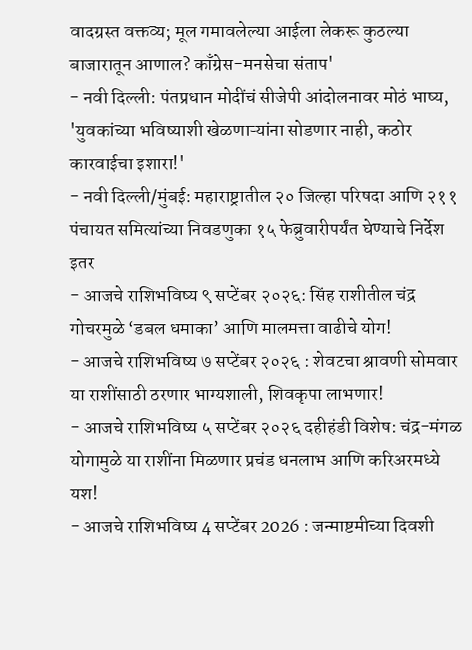वादग्रस्त वक्तव्य; मूल गमावलेल्या आईला लेकरू कुठल्या बाजारातून आणाल? काँग्रेस-मनसेचा संताप'
- नवी दिल्ली: पंतप्रधान मोदींचं सीजेपी आंदोलनावर मोठं भाष्य, 'युवकांच्या भविष्याशी खेळणाऱ्यांना सोडणार नाही, कठोर कारवाईचा इशारा!'
- नवी दिल्ली/मुंबई: महाराष्ट्रातील २० जिल्हा परिषदा आणि २११ पंचायत समित्यांच्या निवडणुका १५ फेब्रुवारीपर्यंत घेण्याचे निर्देश
इतर
- आजचे राशिभविष्य ९ सप्टेंबर २०२६: सिंह राशीतील चंद्र गोचरमुळे ‘डबल धमाका’ आणि मालमत्ता वाढीचे योग!
- आजचे राशिभविष्य ७ सप्टेंबर २०२६ : शेवटचा श्रावणी सोमवार या राशींसाठी ठरणार भाग्यशाली, शिवकृपा लाभणार!
- आजचे राशिभविष्य ५ सप्टेंबर २०२६ दहीहंडी विशेष: चंद्र-मंगळ योगामुळे या राशींना मिळणार प्रचंड धनलाभ आणि करिअरमध्ये यश!
- आजचे राशिभविष्य 4 सप्टेंबर 2026 : जन्माष्टमीच्या दिवशी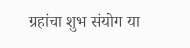ग्रहांचा शुभ संयोग या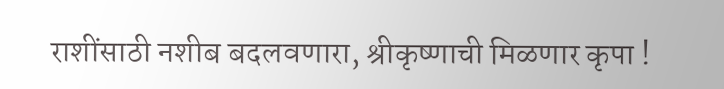राशींसाठी नशीब बदलवणारा, श्रीकृष्णाची मिळणार कृपा !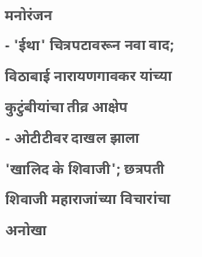मनोरंजन
- 'ईथा' चित्रपटावरून नवा वाद; विठाबाई नारायणगावकर यांच्या कुटुंबीयांचा तीव्र आक्षेप
- ओटीटीवर दाखल झाला 'खालिद के शिवाजी'; छत्रपती शिवाजी महाराजांच्या विचारांचा अनोखा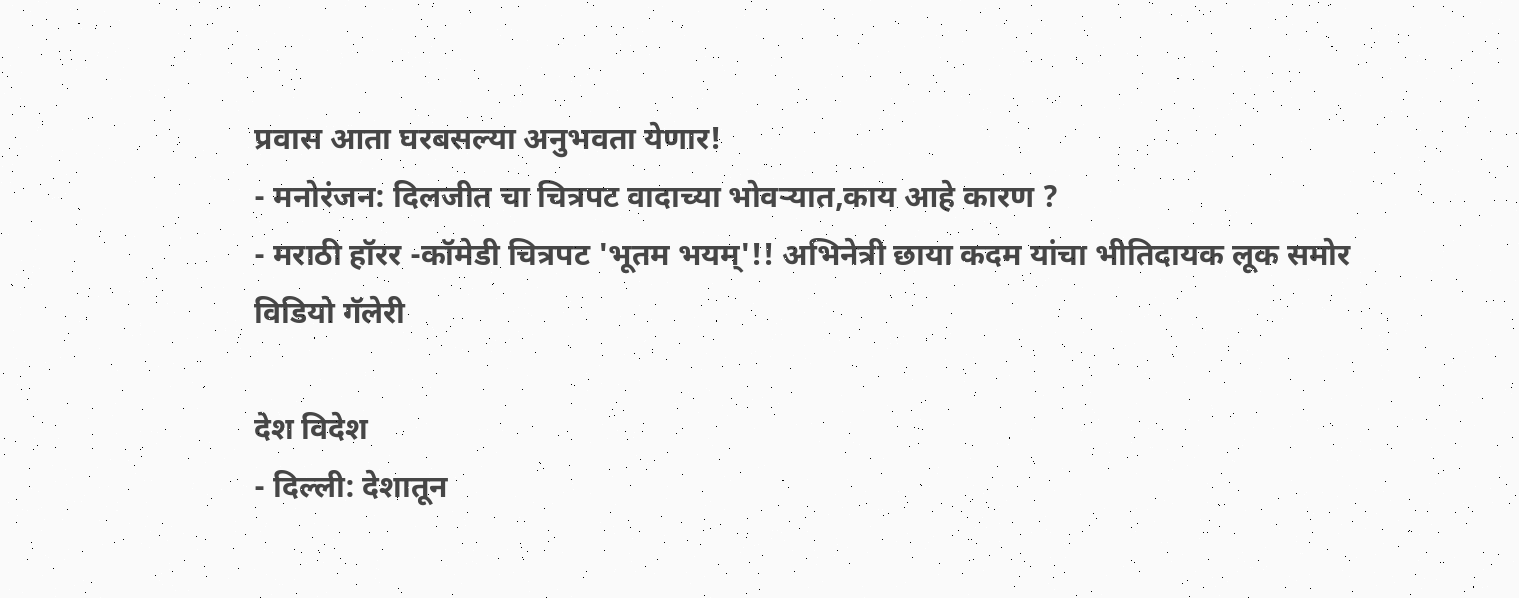प्रवास आता घरबसल्या अनुभवता येणार!
- मनोरंजन: दिलजीत चा चित्रपट वादाच्या भोवऱ्यात,काय आहे कारण ?
- मराठी हॉरर -कॉमेडी चित्रपट 'भूतम भयम्'!! अभिनेत्री छाया कदम यांचा भीतिदायक लूक समोर
विडियो गॅलेरी

देश विदेश
- दिल्ली: देशातून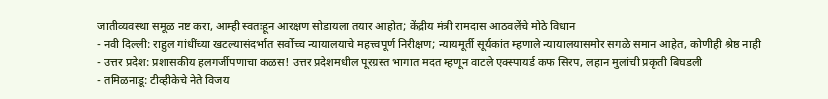जातीव्यवस्था समूळ नष्ट करा, आम्ही स्वतःहून आरक्षण सोडायला तयार आहोत; केंद्रीय मंत्री रामदास आठवलेंचे मोठे विधान
- नवी दिल्ली: राहुल गांधींच्या खटल्यासंदर्भात सर्वोच्च न्यायालयाचे महत्त्वपूर्ण निरीक्षण; न्यायमूर्ती सूर्यकांत म्हणाले न्यायालयासमोर सगळे समान आहेत, कोणीही श्रेष्ठ नाही
- उत्तर प्रदेश: प्रशासकीय हलगर्जीपणाचा कळस! उत्तर प्रदेशमधील पूरग्रस्त भागात मदत म्हणून वाटले एक्स्पायर्ड कफ सिरप, लहान मुलांची प्रकृती बिघडली
- तमिळनाडू: टीव्हीकेचे नेते विजय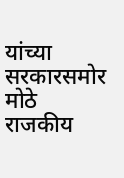यांच्या सरकारसमोर मोठे राजकीय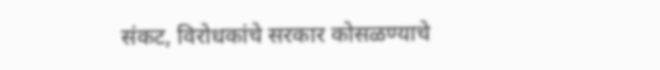संकट, विरोधकांचे सरकार कोसळण्याचे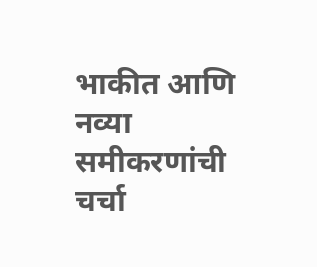भाकीत आणि नव्या समीकरणांची चर्चा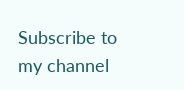Subscribe to my channel